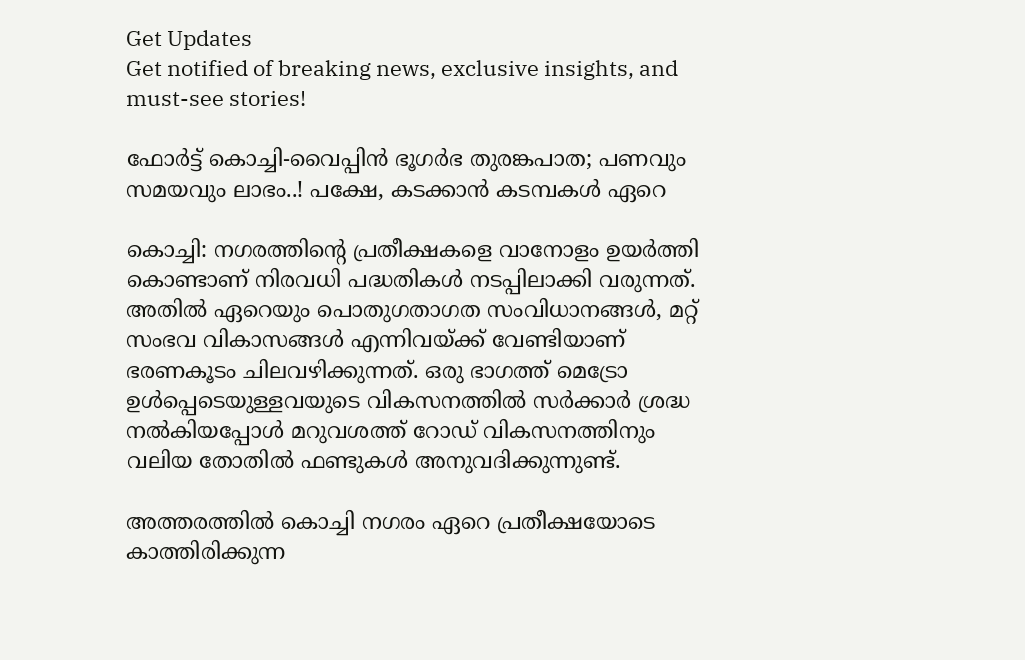Get Updates
Get notified of breaking news, exclusive insights, and must-see stories!

ഫോർട്ട് കൊച്ചി-വൈപ്പിൻ ഭൂഗർഭ തുരങ്കപാത; പണവും സമയവും ലാഭം..! പക്ഷേ, കടക്കാൻ കടമ്പകൾ ഏറെ

കൊച്ചി: നഗരത്തിന്റെ പ്രതീക്ഷകളെ വാനോളം ഉയർത്തി കൊണ്ടാണ് നിരവധി പദ്ധതികൾ നടപ്പിലാക്കി വരുന്നത്. അതിൽ ഏറെയും പൊതുഗതാഗത സംവിധാനങ്ങൾ, മറ്റ് സംഭവ വികാസങ്ങൾ എന്നിവയ്ക്ക് വേണ്ടിയാണ് ഭരണകൂടം ചിലവഴിക്കുന്നത്. ഒരു ഭാഗത്ത് മെട്രോ ഉൾപ്പെടെയുള്ളവയുടെ വികസനത്തിൽ സർക്കാർ ശ്രദ്ധ നൽകിയപ്പോൾ മറുവശത്ത് റോഡ് വികസനത്തിനും വലിയ തോതിൽ ഫണ്ടുകൾ അനുവദിക്കുന്നുണ്ട്.

അത്തരത്തിൽ കൊച്ചി നഗരം ഏറെ പ്രതീക്ഷയോടെ കാത്തിരിക്കുന്ന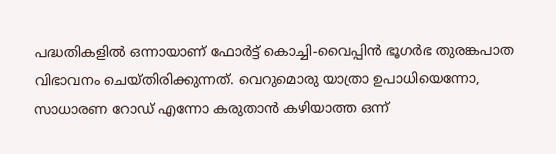പദ്ധതികളിൽ ഒന്നായാണ് ഫോർട്ട് കൊച്ചി-വൈപ്പിൻ ഭൂഗർഭ തുരങ്കപാത വിഭാവനം ചെയ്‌തിരിക്കുന്നത്‌. വെറുമൊരു യാത്രാ ഉപാധിയെന്നോ, സാധാരണ റോഡ് എന്നോ കരുതാൻ കഴിയാത്ത ഒന്ന്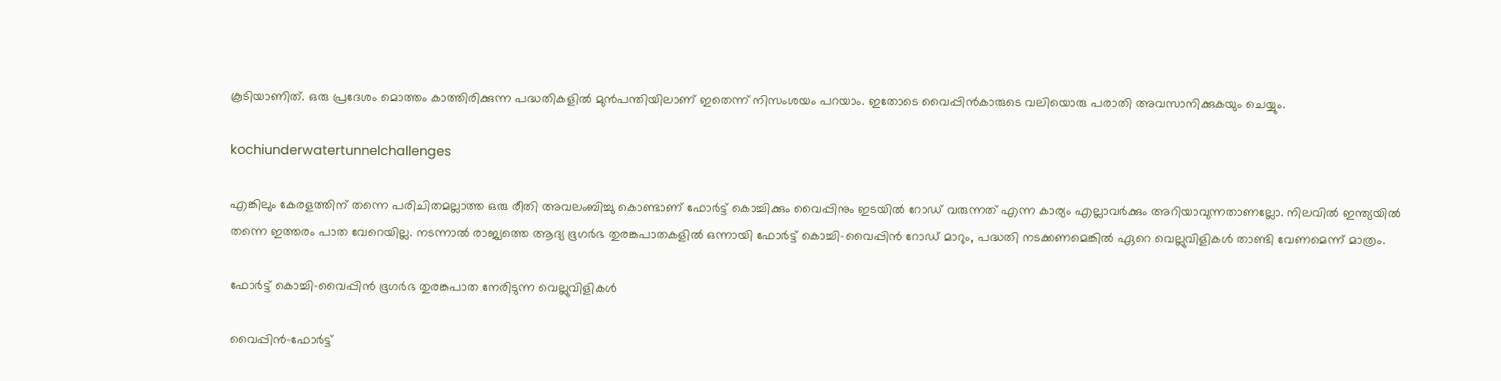കൂടിയാണിത്. ഒരു പ്രദേശം മൊത്തം കാത്തിരിക്കുന്ന പദ്ധതികളിൽ മുൻപന്തിയിലാണ് ഇതെന്ന് നിസംശയം പറയാം. ഇതോടെ വൈപ്പിൻകാരുടെ വലിയൊരു പരാതി അവസാനിക്കുകയും ചെയ്യും.

kochiunderwatertunnelchallenges

എങ്കിലും കേരളത്തിന് തന്നെ പരിചിതമല്ലാത്ത ഒരു രീതി അവലംബിച്ചു കൊണ്ടാണ് ഫോർട്ട് കൊച്ചിക്കും വൈപ്പിനും ഇടയിൽ റോഡ് വരുന്നത് എന്ന കാര്യം എല്ലാവർക്കും അറിയാവുന്നതാണല്ലോ. നിലവിൽ ഇന്ത്യയിൽ തന്നെ ഇത്തരം പാത വേറെയില്ല. നടന്നാൽ രാജ്യത്തെ ആദ്യ ഭൂഗർഭ തുരങ്കപാതകളിൽ ഒന്നായി ഫോർട്ട് കൊച്ചി-വൈപ്പിൻ റോഡ് മാറും, പദ്ധതി നടക്കണമെങ്കിൽ ഏറെ വെല്ലുവിളികൾ താണ്ടി വേണമെന്ന് മാത്രം.

ഫോർട്ട് കൊച്ചി-വൈപ്പിൻ ഭൂഗർഭ തുരങ്കപാത നേരിടുന്ന വെല്ലുവിളികൾ

വൈപ്പിൻ-ഫോർട്ട്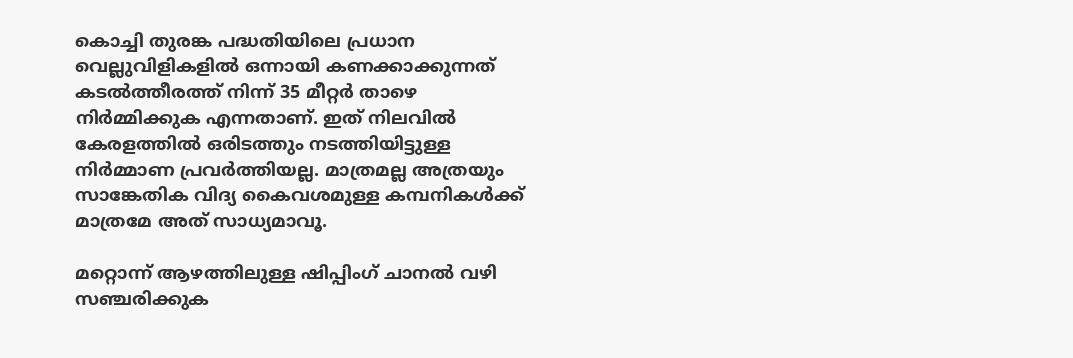കൊച്ചി തുരങ്ക പദ്ധതിയിലെ പ്രധാന വെല്ലുവിളികളിൽ ഒന്നായി കണക്കാക്കുന്നത് കടൽത്തീരത്ത് നിന്ന് 35 മീറ്റർ താഴെ നിർമ്മിക്കുക എന്നതാണ്. ഇത് നിലവിൽ കേരളത്തിൽ ഒരിടത്തും നടത്തിയിട്ടുള്ള നിർമ്മാണ പ്രവർത്തിയല്ല. മാത്രമല്ല അത്രയും സാങ്കേതിക വിദ്യ കൈവശമുള്ള കമ്പനികൾക്ക് മാത്രമേ അത് സാധ്യമാവൂ.

മറ്റൊന്ന് ആഴത്തിലുള്ള ഷിപ്പിംഗ് ചാനൽ വഴി സഞ്ചരിക്കുക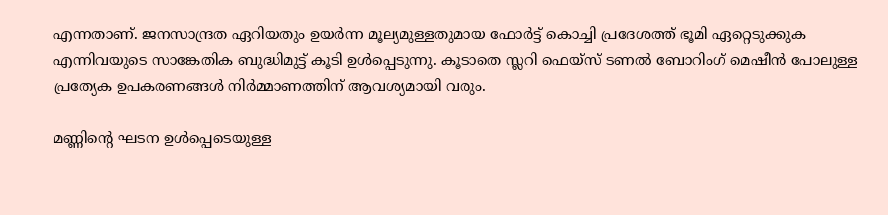എന്നതാണ്. ജനസാന്ദ്രത ഏറിയതും ഉയർന്ന മൂല്യമുള്ളതുമായ ഫോർട്ട് കൊച്ചി പ്രദേശത്ത് ഭൂമി ഏറ്റെടുക്കുക എന്നിവയുടെ സാങ്കേതിക ബുദ്ധിമുട്ട് കൂടി ഉൾപ്പെടുന്നു. കൂടാതെ സ്ലറി ഫെയ്‌സ് ടണൽ ബോറിംഗ് മെഷീൻ പോലുള്ള പ്രത്യേക ഉപകരണങ്ങൾ നിർമ്മാണത്തിന് ആവശ്യമായി വരും.

മണ്ണിന്റെ ഘടന ഉൾപ്പെടെയുള്ള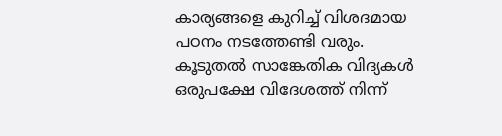കാര്യങ്ങളെ കുറിച്ച് വിശദമായ പഠനം നടത്തേണ്ടി വരും. കൂടുതൽ സാങ്കേതിക വിദ്യകൾ ഒരുപക്ഷേ വിദേശത്ത് നിന്ന്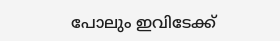പോലും ഇവിടേക്ക്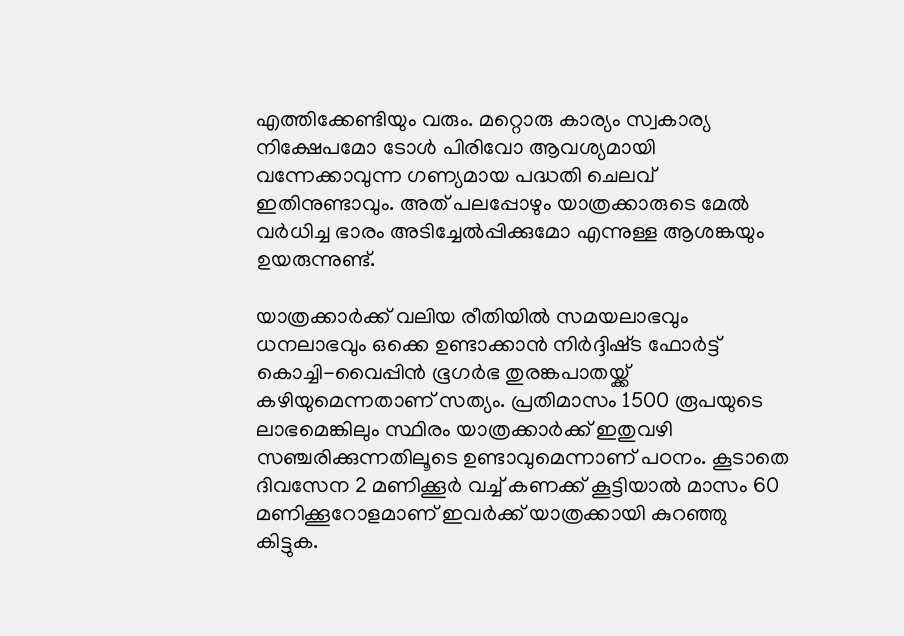എത്തിക്കേണ്ടിയും വരും. മറ്റൊരു കാര്യം സ്വകാര്യ നിക്ഷേപമോ ടോൾ പിരിവോ ആവശ്യമായി വന്നേക്കാവുന്ന ഗണ്യമായ പദ്ധതി ചെലവ് ഇതിനുണ്ടാവും. അത് പലപ്പോഴും യാത്രക്കാരുടെ മേൽ വർധിച്ച ഭാരം അടിച്ചേൽപ്പിക്കുമോ എന്നുള്ള ആശങ്കയും ഉയരുന്നുണ്ട്.

യാത്രക്കാർക്ക് വലിയ രീതിയിൽ സമയലാഭവും ധനലാഭവും ഒക്കെ ഉണ്ടാക്കാൻ നിർദ്ദിഷ്‌ട ഫോർട്ട് കൊച്ചി-വൈപ്പിൻ ഭൂഗർഭ തുരങ്കപാതയ്ക്ക് കഴിയുമെന്നതാണ് സത്യം. പ്രതിമാസം 1500 രൂപയുടെ ലാഭമെങ്കിലും സ്ഥിരം യാത്രക്കാർക്ക് ഇതുവഴി സഞ്ചരിക്കുന്നതിലൂടെ ഉണ്ടാവുമെന്നാണ് പഠനം. കൂടാതെ ദിവസേന 2 മണിക്കൂർ വച്ച് കണക്ക് കൂട്ടിയാൽ മാസം 60 മണിക്കൂറോളമാണ് ഇവർക്ക് യാത്രക്കായി കുറഞ്ഞു കിട്ടുക.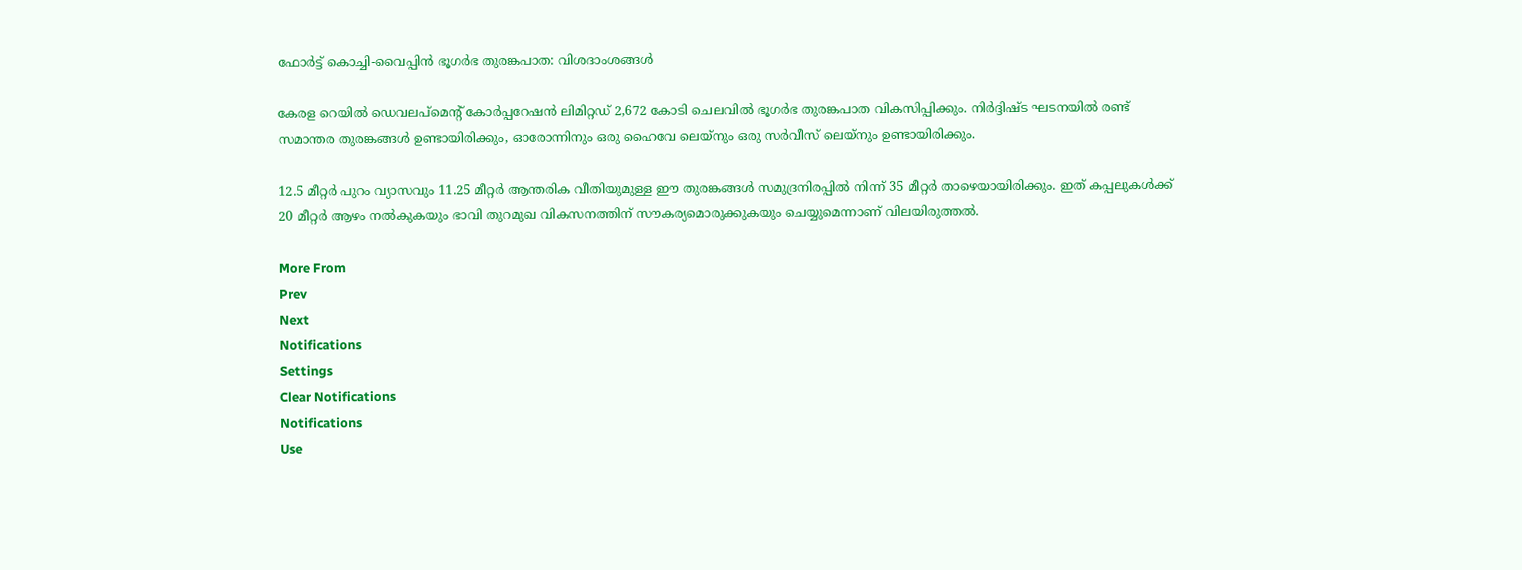ഫോർട്ട് കൊച്ചി-വൈപ്പിൻ ഭൂഗർഭ തുരങ്കപാത: വിശദാംശങ്ങൾ

കേരള റെയിൽ ഡെവലപ്‌മെന്റ് കോർപ്പറേഷൻ ലിമിറ്റഡ് 2,672 കോടി ചെലവിൽ ഭൂഗർഭ തുരങ്കപാത വികസിപ്പിക്കും. നിർദ്ദിഷ്‌ട ഘടനയിൽ രണ്ട് സമാന്തര തുരങ്കങ്ങൾ ഉണ്ടായിരിക്കും, ഓരോന്നിനും ഒരു ഹൈവേ ലെയ്‌നും ഒരു സർവീസ് ലെയ്‌നും ഉണ്ടായിരിക്കും.

12.5 മീറ്റർ പുറം വ്യാസവും 11.25 മീറ്റർ ആന്തരിക വീതിയുമുള്ള ഈ തുരങ്കങ്ങൾ സമുദ്രനിരപ്പിൽ നിന്ന് 35 മീറ്റർ താഴെയായിരിക്കും. ഇത് കപ്പലുകൾക്ക് 20 മീറ്റർ ആഴം നൽകുകയും ഭാവി തുറമുഖ വികസനത്തിന് സൗകര്യമൊരുക്കുകയും ചെയ്യുമെന്നാണ് വിലയിരുത്തൽ.

More From
Prev
Next
Notifications
Settings
Clear Notifications
Notifications
Use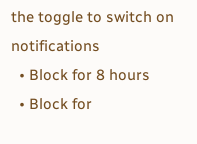the toggle to switch on notifications
  • Block for 8 hours
  • Block for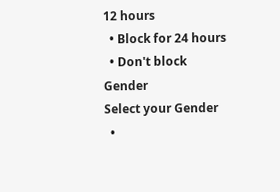12 hours
  • Block for 24 hours
  • Don't block
Gender
Select your Gender
  •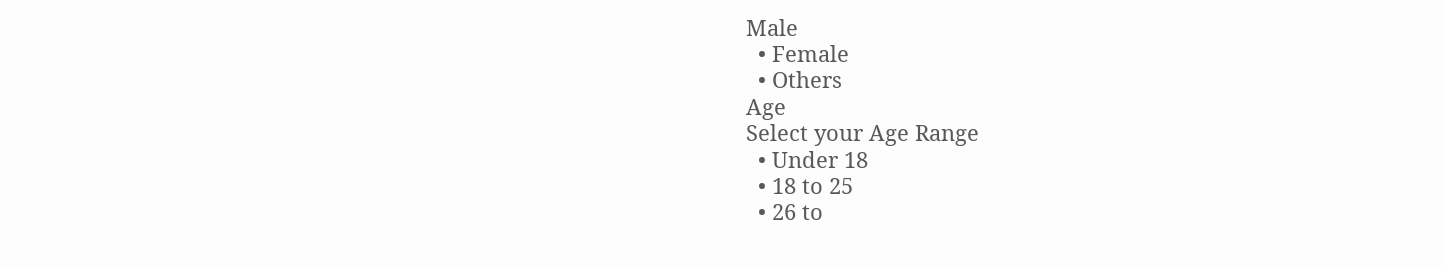Male
  • Female
  • Others
Age
Select your Age Range
  • Under 18
  • 18 to 25
  • 26 to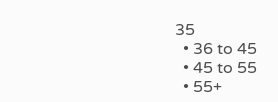35
  • 36 to 45
  • 45 to 55
  • 55+